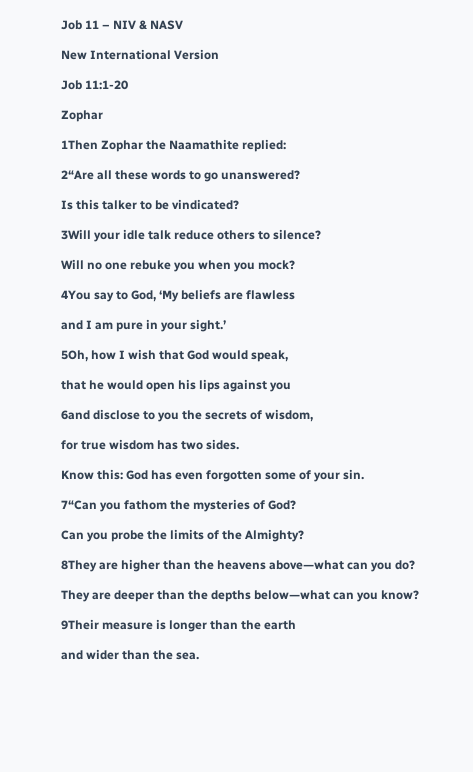Job 11 – NIV & NASV

New International Version

Job 11:1-20

Zophar

1Then Zophar the Naamathite replied:

2“Are all these words to go unanswered?

Is this talker to be vindicated?

3Will your idle talk reduce others to silence?

Will no one rebuke you when you mock?

4You say to God, ‘My beliefs are flawless

and I am pure in your sight.’

5Oh, how I wish that God would speak,

that he would open his lips against you

6and disclose to you the secrets of wisdom,

for true wisdom has two sides.

Know this: God has even forgotten some of your sin.

7“Can you fathom the mysteries of God?

Can you probe the limits of the Almighty?

8They are higher than the heavens above—what can you do?

They are deeper than the depths below—what can you know?

9Their measure is longer than the earth

and wider than the sea.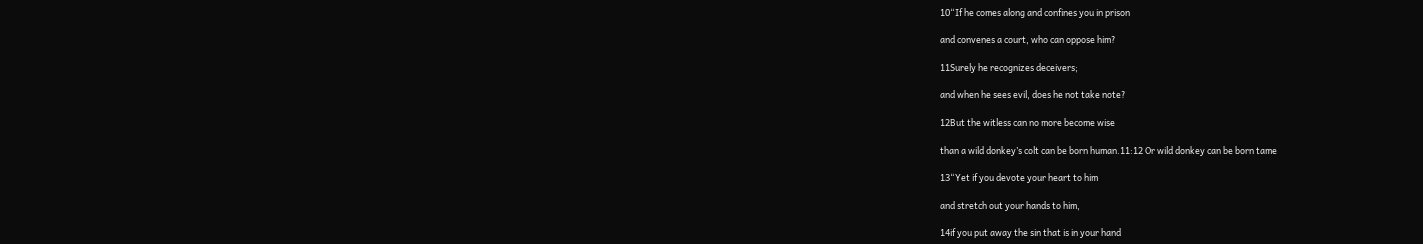10“If he comes along and confines you in prison

and convenes a court, who can oppose him?

11Surely he recognizes deceivers;

and when he sees evil, does he not take note?

12But the witless can no more become wise

than a wild donkey’s colt can be born human.11:12 Or wild donkey can be born tame

13“Yet if you devote your heart to him

and stretch out your hands to him,

14if you put away the sin that is in your hand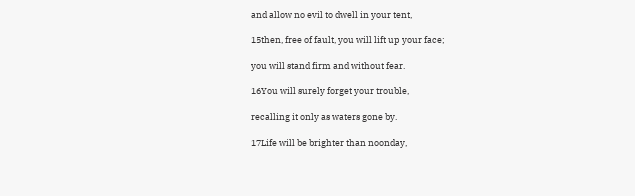and allow no evil to dwell in your tent,

15then, free of fault, you will lift up your face;

you will stand firm and without fear.

16You will surely forget your trouble,

recalling it only as waters gone by.

17Life will be brighter than noonday,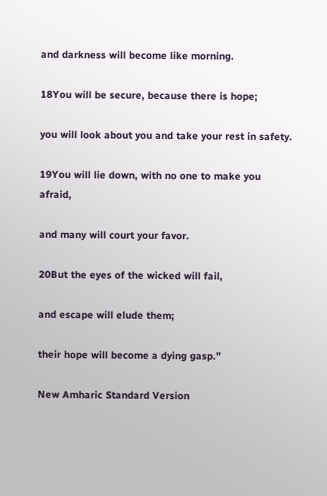and darkness will become like morning.

18You will be secure, because there is hope;

you will look about you and take your rest in safety.

19You will lie down, with no one to make you afraid,

and many will court your favor.

20But the eyes of the wicked will fail,

and escape will elude them;

their hope will become a dying gasp.”

New Amharic Standard Version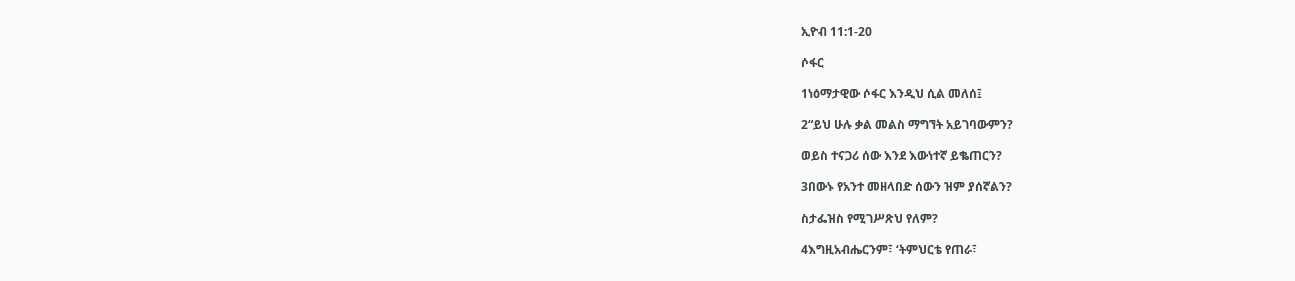ኢዮብ 11:1-20

ሶፋር

1ነዕማታዊው ሶፋር እንዲህ ሲል መለሰ፤

2“ይህ ሁሉ ቃል መልስ ማግኘት አይገባውምን?

ወይስ ተናጋሪ ሰው እንደ እውነተኛ ይቈጠርን?

3በውኑ የአንተ መዘላበድ ሰውን ዝም ያሰኛልን?

ስታፌዝስ የሚገሥጽህ የለም?

4እግዚአብሔርንም፣ ‘ትምህርቴ የጠራ፣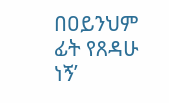በዐይንህም ፊት የጸዳሁ ነኝ’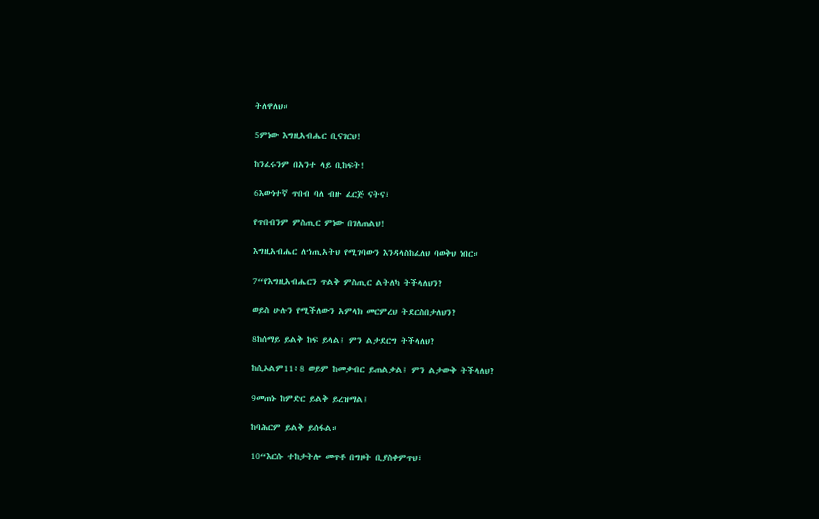ትለዋለህ።

5ምነው እግዚአብሔር ቢናገርህ!

ከንፈሩንም በአንተ ላይ ቢከፍት!

6እውነተኛ ጥበብ ባለ ብዙ ፈርጅ ናትና፣

የጥበብንም ምስጢር ምነው በገለጠልህ!

እግዚአብሔር ለኀጢአትህ የሚገባውን እንዳላስከፈለህ ባወቅህ ነበር።

7“የእግዚአብሔርን ጥልቅ ምስጢር ልትለካ ትችላለህን?

ወይስ ሁሉን የሚችለውን አምላክ መርምረህ ትደርስበታለህን?

8ከሰማይ ይልቅ ከፍ ይላል፤ ምን ልታደርግ ትችላለህ?

ከሲኦልም11፥8 ወይም ከመቃብር ይጠልቃል፤ ምን ልታውቅ ትችላለህ?

9መጠኑ ከምድር ይልቅ ይረዝማል፤

ከባሕርም ይልቅ ይሰፋል።

10“እርሱ ተከታትሎ መጥቶ በግዞት ቢያስቀምጥህ፣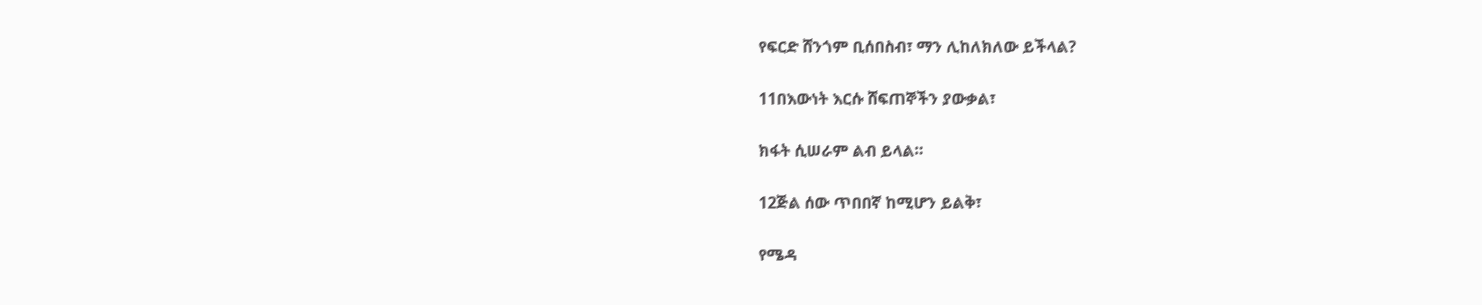የፍርድ ሸንጎም ቢሰበስብ፣ ማን ሊከለክለው ይችላል?

11በእውነት እርሱ ሸፍጠኞችን ያውቃል፣

ክፋት ሲሠራም ልብ ይላል።

12ጅል ሰው ጥበበኛ ከሚሆን ይልቅ፣

የሜዳ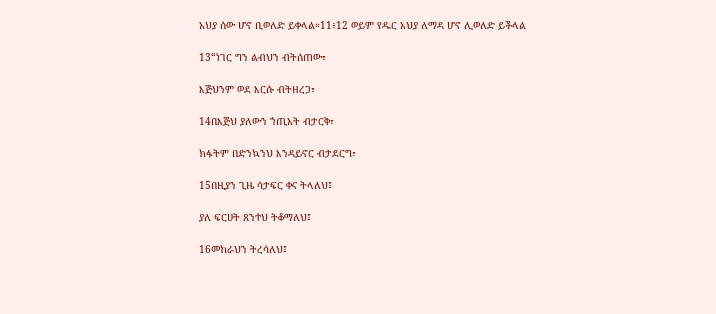አህያ ሰው ሆኖ ቢወለድ ይቀላል።11፥12 ወይም የዱር አህያ ለማዳ ሆኖ ሊወለድ ይችላል

13“ነገር ግን ልብህን ብትሰጠው፣

እጅህንም ወደ እርሱ ብትዘረጋ፣

14በእጅህ ያለውን ኀጢአት ብታርቅ፣

ክፋትም በድንኳንህ እንዳይኖር ብታደርግ፣

15በዚያን ጊዜ ሳታፍር ቀና ትላለህ፤

ያለ ፍርሀት ጸንተህ ትቆማለህ፤

16መከራህን ትረሳለህ፤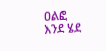ዐልፎ እንደ ሄደ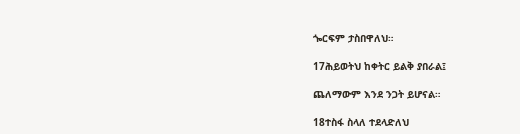ጐርፍም ታስበዋለህ።

17ሕይወትህ ከቀትር ይልቅ ያበራል፤

ጨለማውም እንደ ንጋት ይሆናል።

18ተስፋ ስላለ ተደላድለህ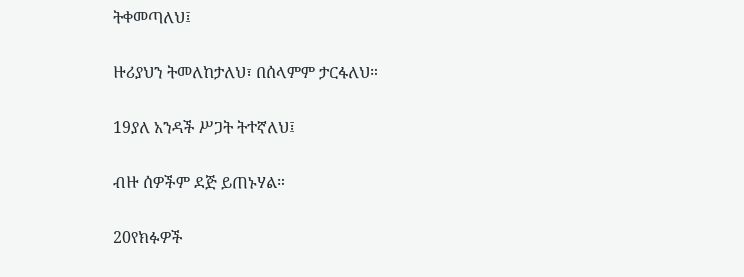ትቀመጣለህ፤

ዙሪያህን ትመለከታለህ፣ በሰላምም ታርፋለህ።

19ያለ አንዳች ሥጋት ትተኛለህ፤

ብዙ ሰዎችም ደጅ ይጠኑሃል።

20የክፉዎች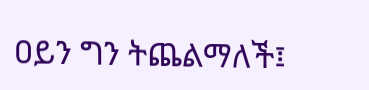ዐይን ግን ትጨልማለች፤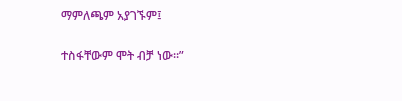ማምለጫም አያገኙም፤

ተስፋቸውም ሞት ብቻ ነው።”